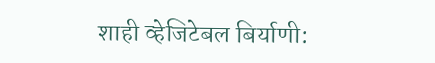शाही व्हेजिटेबल बिर्याणी: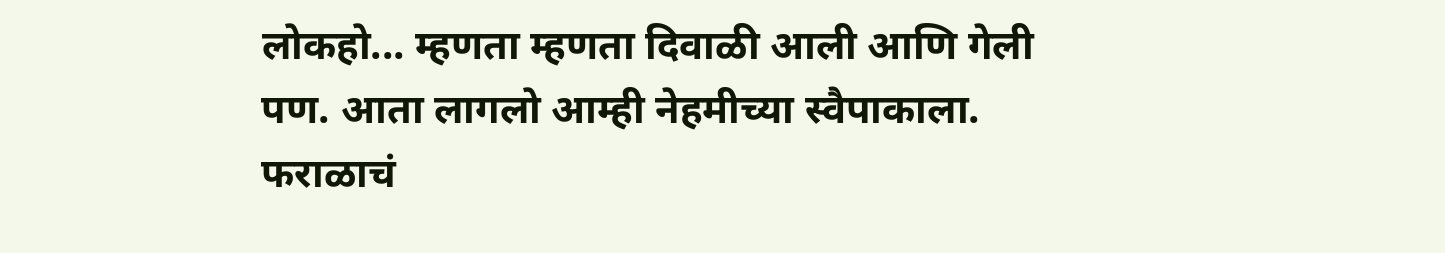लोकहो... म्हणता म्हणता दिवाळी आली आणि गेली पण. आता लागलो आम्ही नेहमीच्या स्वैपाकाला. फराळाचं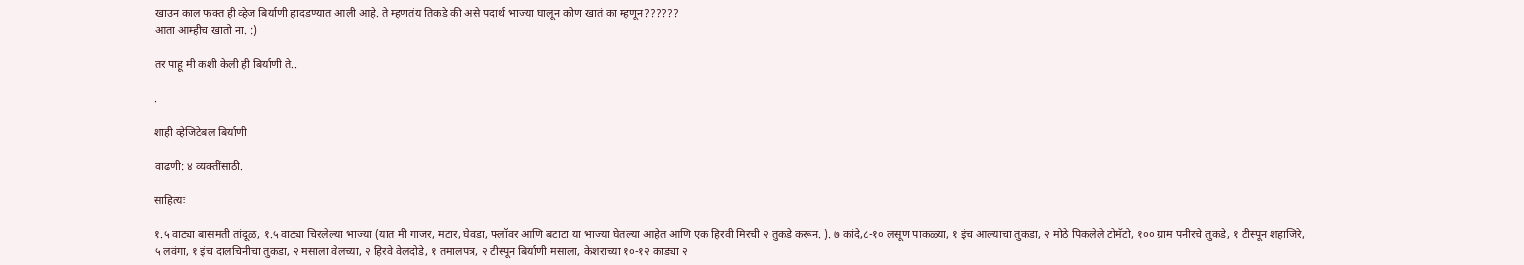खाउन काल फक्त ही व्हेज बिर्याणी हादडण्यात आली आहे. ते म्हणतंय तिकडे की असे पदार्थ भाज्या घालून कोण खातं का म्हणून??????
आता आम्हीच खातो ना. :)

तर पाहू मी कशी केली ही बिर्याणी ते..

.

शाही व्हेजिटेबल बिर्याणी

वाढणी: ४ व्यक्तींसाठी.

साहित्यः

१.५ वाट्या बासमती तांदूळ, १.५ वाट्या चिरलेल्या भाज्या (यात मी गाजर, मटार, घेवडा, फ्लॉवर आणि बटाटा या भाज्या घेतल्या आहेत आणि एक हिरवी मिरची २ तुकडे करून. ). ७ कांदे,८-१० लसूण पाकळ्या, १ इंच आल्याचा तुकडा, २ मोठे पिकलेले टोमॅटो, १०० ग्राम पनीरचे तुकडे, १ टीस्पून शहाजिरे, ५ लवंगा, १ इंच दालचिनीचा तुकडा, २ मसाला वेलच्या, २ हिरवे वेलदोडे, १ तमालपत्र, २ टीस्पून बिर्याणी मसाला, केशराच्या १०-१२ काड्या २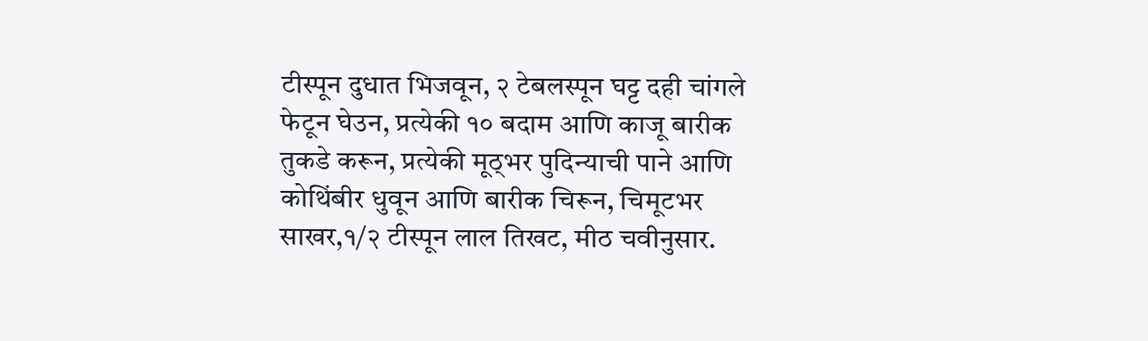टीस्पून दुधात भिजवून, २ टेबलस्पून घट्ट दही चांगले फेटून घेउन, प्रत्येकी १० बदाम आणि काजू बारीक तुकडे करून, प्रत्येकी मूठ्भर पुदिन्याची पाने आणि कोथिंबीर धुवून आणि बारीक चिरून, चिमूटभर साखर,१/२ टीस्पून लाल तिखट, मीठ चवीनुसार.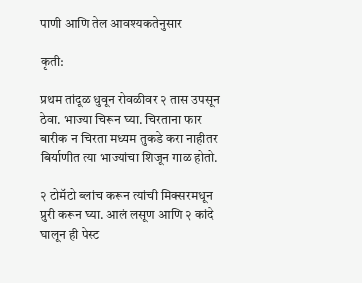पाणी आणि तेल आवश्यकतेनुसार

कृती:

प्रथम तांदूळ धुवून रोवळीवर २ तास उपसून ठेवा. भाज्या चिरून घ्या. चिरताना फार बारीक न चिरता मध्यम तुकडे करा नाहीतर बिर्याणीत त्या भाज्यांचा शिजून गाळ होतो.

२ टोमॅटो ब्लांच करून त्यांची मिक्सरमधून प्रुरी करून घ्या. आलं लसूण आणि २ कांदे घालून ही पेस्ट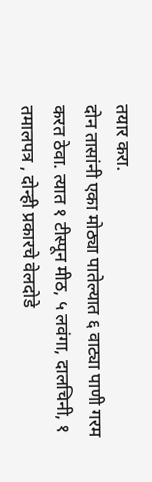तयार करा.
दोन तासांनी एका मोठ्या पातेल्यात ६ वाट्या पाणी गरम करत ठेवा. त्यात १ टीस्पून मीठ, ५ लवंगा, दालचिनी, १ तमालपत्र , दोन्ही प्रकारचे वेलदोडे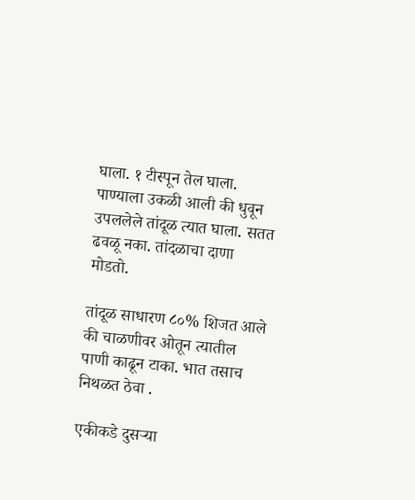घाला. १ टीस्पून तेल घाला. पाण्याला उकळी आली की धुवून उपललेले तांदूळ त्यात घाला. सतत ढवळू नका. तांदळाचा दाणा मोडतो.

तांदूळ साधारण ८०% शिजत आले की चाळणीवर ओतून त्यातील पाणी काढून टाका. भात तसाच निथळत ठेवा .

एकीकडे दुसर्‍या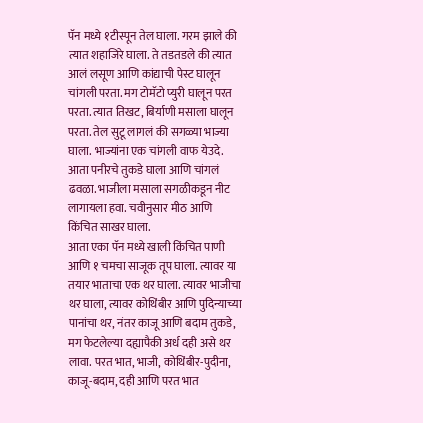पॅन मध्ये १टीस्पून तेल घाला. गरम झाले की त्यात शहाजिरे घाला. ते तडतडले की त्यात आलं लसूण आणि कांद्याची पेस्ट घालून चांगली परता. मग टोमॅटो प्युरी घालून परत परता. त्यात तिखट, बिर्याणी मसाला घालून परता. तेल सुटू लागलं की सगळ्या भाज्या घाला. भाज्यांना एक चांगली वाफ येउदे. आता पनीरचे तुकडे घाला आणि चांगलं ढवळा. भाजीला मसाला सगळीकडून नीट लागायला हवा. चवीनुसार मीठ आणि किंचित साखर घाला.
आता एका पॅन मध्ये खाली किंचित पाणी आणि १ चमचा साजूक तूप घाला. त्यावर या तयार भाताचा एक थर घाला. त्यावर भाजीचा थर घाला, त्यावर कोथिंबीर आणि पुदिन्याच्या पानांचा थर, नंतर काजू आणि बदाम तुकडे, मग फेटलेल्या दह्यापैकी अर्ध दही असे थर लावा. परत भात, भाजी, कोथिंबीर-पुदीना, काजू-बदाम, दही आणि परत भात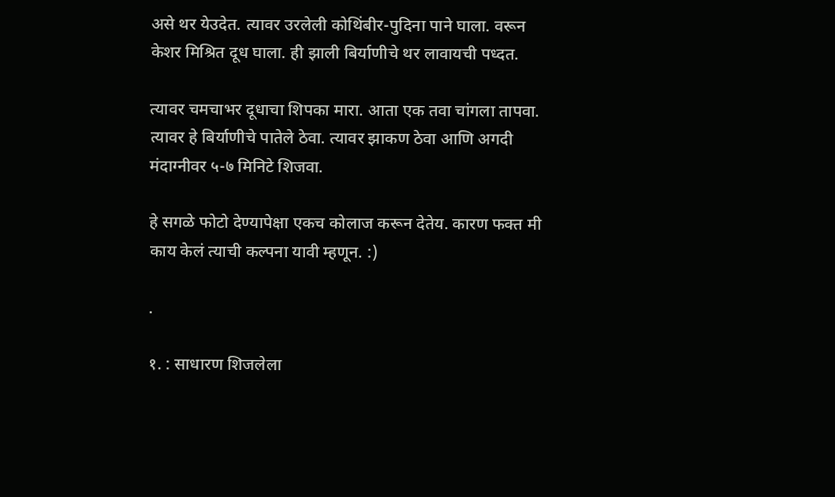असे थर येउदेत. त्यावर उरलेली कोथिंबीर-पुदिना पाने घाला. वरून केशर मिश्रित दूध घाला. ही झाली बिर्याणीचे थर लावायची पध्दत.

त्यावर चमचाभर दूधाचा शिपका मारा. आता एक तवा चांगला तापवा. त्यावर हे बिर्याणीचे पातेले ठेवा. त्यावर झाकण ठेवा आणि अगदी मंदाग्नीवर ५-७ मिनिटे शिजवा.

हे सगळे फोटो देण्यापेक्षा एकच कोलाज करून देतेय. कारण फक्त मी काय केलं त्याची कल्पना यावी म्हणून. :)

.

१. : साधारण शिजलेला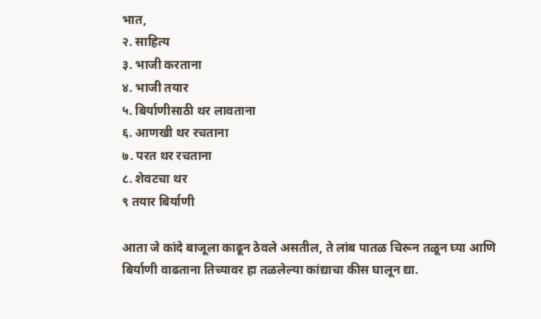भात,
२. साहित्य
३. भाजी करताना
४. भाजी तयार
५. बिर्याणीसाठी थर लावताना
६. आणखी थर रचताना
७. परत थर रचताना
८. शेवटचा थर
९ तयार बिर्याणी

आता जे कांदे बाजूला काढून ठेवले असतील, ते लांब पातळ चिरून तळून घ्या आणि बिर्याणी वाढताना तिच्यावर हा तळलेल्या कांद्याचा कीस घालून द्या.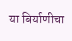या बिर्याणीचा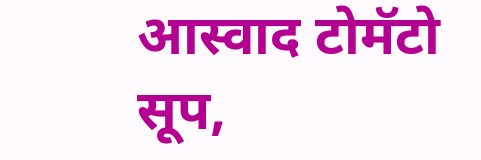आस्वाद टोमॅटो सूप,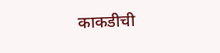काकडीची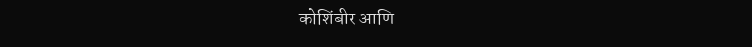कोशिंबीर आणि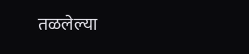तळलेल्या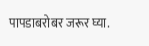पापडाबरोबर जरूर घ्या.